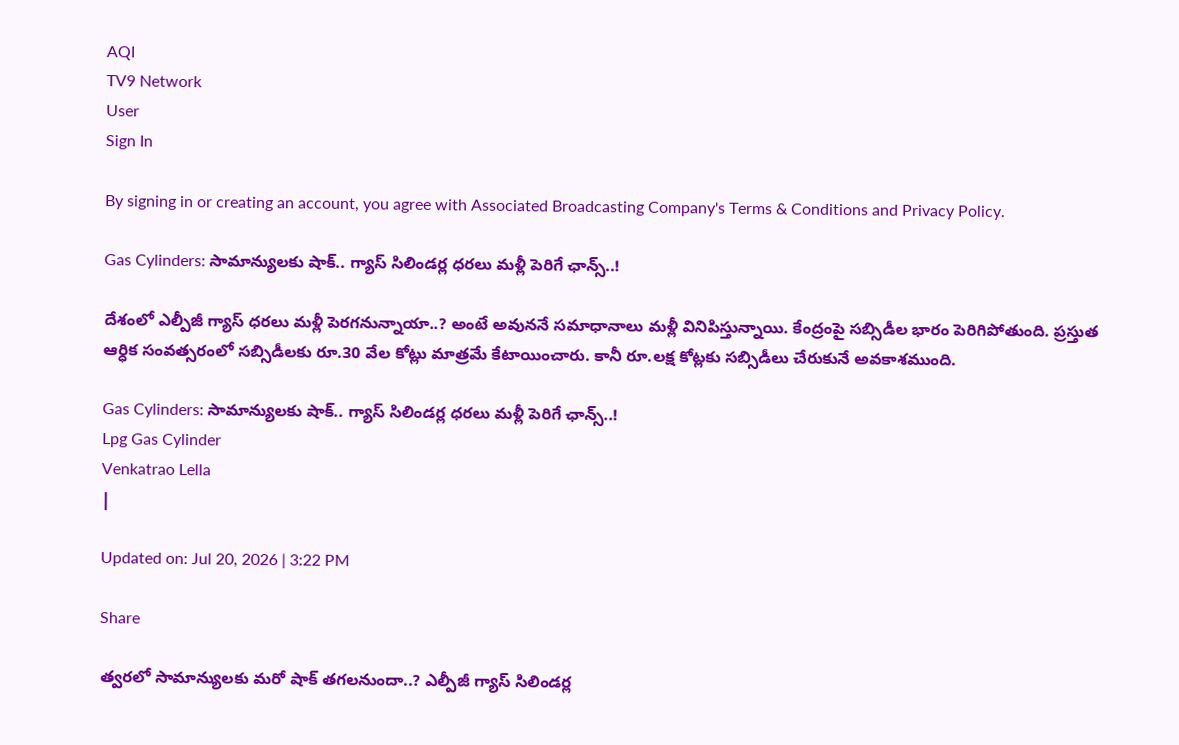AQI
TV9 Network
User
Sign In

By signing in or creating an account, you agree with Associated Broadcasting Company's Terms & Conditions and Privacy Policy.

Gas Cylinders: సామాన్యులకు షాక్.. గ్యాస్ సిలిండర్ల ధరలు మళ్లీ పెరిగే ఛాన్స్..!

దేశంలో ఎల్పీజీ గ్యాస్ ధరలు మళ్లీ పెరగనున్నాయా..? అంటే అవుననే సమాధానాలు మళ్లీ వినిపిస్తున్నాయి. కేంద్రంపై సబ్సిడీల భారం పెరిగిపోతుంది. ప్రస్తుత ఆర్ధిక సంవత్సరంలో సబ్సిడీలకు రూ.30 వేల కోట్లు మాత్రమే కేటాయించారు. కానీ రూ.లక్ష కోట్లకు సబ్సిడీలు చేరుకునే అవకాశముంది.

Gas Cylinders: సామాన్యులకు షాక్.. గ్యాస్ సిలిండర్ల ధరలు మళ్లీ పెరిగే ఛాన్స్..!
Lpg Gas Cylinder
Venkatrao Lella
|

Updated on: Jul 20, 2026 | 3:22 PM

Share

త్వరలో సామాన్యులకు మరో షాక్ తగలనుందా..? ఎల్పీజీ గ్యాస్ సిలిండర్ల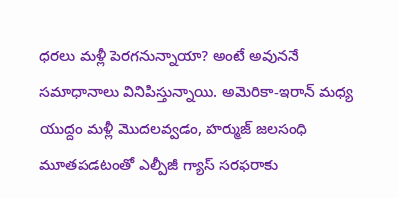ధరలు మళ్లీ పెరగనున్నాయా? అంటే అవుననే సమాధానాలు వినిపిస్తున్నాయి. అమెరికా-ఇరాన్ మధ్య యుద్దం మళ్లీ మొదలవ్వడం, హర్ముజ్ జలసంధి మూతపడటంతో ఎల్పీజీ గ్యాస్ సరఫరాకు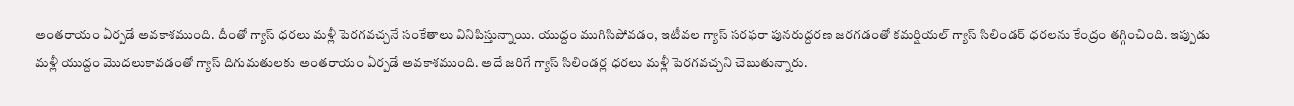అంతరాయం ఏర్పడే అవకాశముంది. దీంతో గ్యాస్ ధరలు మళ్లీ పెరగవచ్చనే సంకేతాలు వినిపిస్తున్నాయి. యుద్దం ముగిసిపోవడం, ఇటీవల గ్యాస్ సరఫరా పునరుద్దరణ జరగడంతో కమర్షియల్ గ్యాస్ సిలిండర్ ధరలను కేంద్రం తగ్గించింది. ఇప్పుడు మళ్లీ యుద్దం మొదలుకావడంతో గ్యాస్ దిగుమతులకు అంతరాయం ఏర్పడే అవకాశముంది. అదే జరిగే గ్యాస్ సిలిండర్ల ధరలు మళ్లీ పెరగవచ్చని చెబుతున్నారు.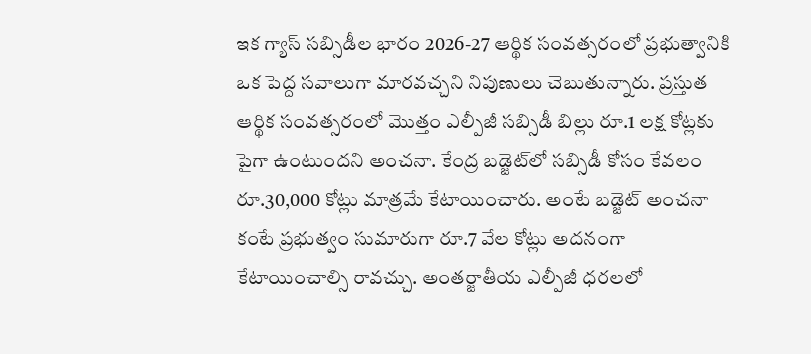ఇక గ్యాస్ సబ్సిడీల భారం 2026-27 ఆర్థిక సంవత్సరంలో ప్రభుత్వానికి ఒక పెద్ద సవాలుగా మారవచ్చని నిపుణులు చెబుతున్నారు. ప్రస్తుత ఆర్థిక సంవత్సరంలో మొత్తం ఎల్పీజీ సబ్సిడీ బిల్లు రూ.1 లక్ష కోట్లకు పైగా ఉంటుందని అంచనా. కేంద్ర బడ్జెట్‌లో సబ్సిడీ కోసం కేవలం రూ.30,000 కోట్లు మాత్రమే కేటాయించారు. అంటే బడ్జెట్ అంచనా కంటే ప్రభుత్వం సుమారుగా రూ.7 వేల కోట్లు అదనంగా కేటాయించాల్సి రావచ్చు. అంతర్జాతీయ ఎల్పీజీ ధరలలో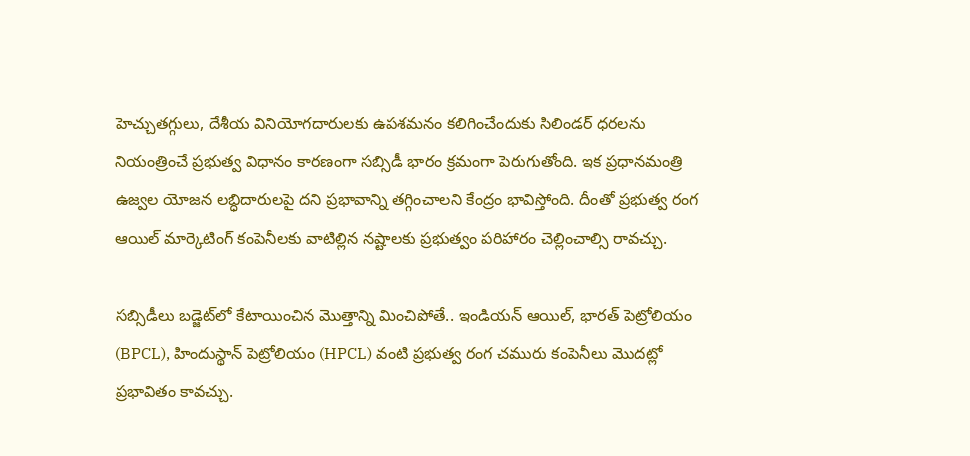హెచ్చుతగ్గులు, దేశీయ వినియోగదారులకు ఉపశమనం కలిగించేందుకు సిలిండర్ ధరలను నియంత్రించే ప్రభుత్వ విధానం కారణంగా సబ్సిడీ భారం క్రమంగా పెరుగుతోంది. ఇక ప్రధానమంత్రి ఉజ్వల యోజన లబ్ధిదారులపై దని ప్రభావాన్ని తగ్గించాలని కేంద్రం భావిస్తోంది. దీంతో ప్రభుత్వ రంగ ఆయిల్ మార్కెటింగ్ కంపెనీలకు వాటిల్లిన నష్టాలకు ప్రభుత్వం పరిహారం చెల్లించాల్సి రావచ్చు.

సబ్సిడీలు బడ్జెట్‌లో కేటాయించిన మొత్తాన్ని మించిపోతే.. ఇండియన్ ఆయిల్, భారత్ పెట్రోలియం (BPCL), హిందుస్థాన్ పెట్రోలియం (HPCL) వంటి ప్రభుత్వ రంగ చమురు కంపెనీలు మొదట్లో ప్రభావితం కావచ్చు.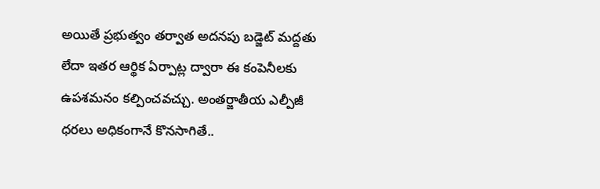అయితే ప్రభుత్వం తర్వాత అదనపు బడ్జెట్ మద్దతు లేదా ఇతర ఆర్థిక ఏర్పాట్ల ద్వారా ఈ కంపెనీలకు ఉపశమనం కల్పించవచ్చు. అంతర్జాతీయ ఎల్పీజీ ధరలు అధికంగానే కొనసాగితే..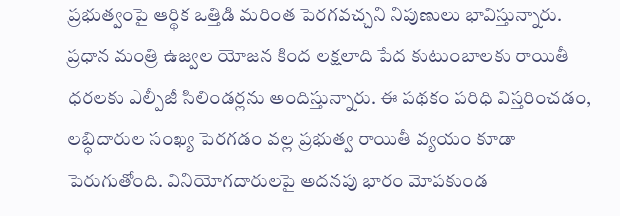ప్రభుత్వంపై ఆర్థిక ఒత్తిడి మరింత పెరగవచ్చని నిపుణులు భావిస్తున్నారు. ప్రధాన మంత్రి ఉజ్వల యోజన కింద లక్షలాది పేద కుటుంబాలకు రాయితీ ధరలకు ఎల్పీజీ సిలిండర్లను అందిస్తున్నారు. ఈ పథకం పరిధి విస్తరించడం, లబ్ధిదారుల సంఖ్య పెరగడం వల్ల ప్రభుత్వ రాయితీ వ్యయం కూడా పెరుగుతోంది. వినియోగదారులపై అదనపు భారం మోపకుండ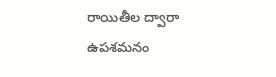రాయితీల ద్వారా ఉపశమనం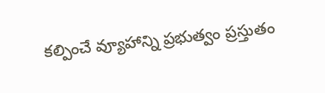కల్పించే వ్యూహాన్ని ప్రభుత్వం ప్రస్తుతం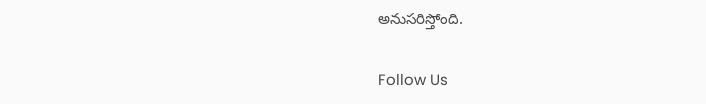అనుసరిస్తోంది.

Follow Us